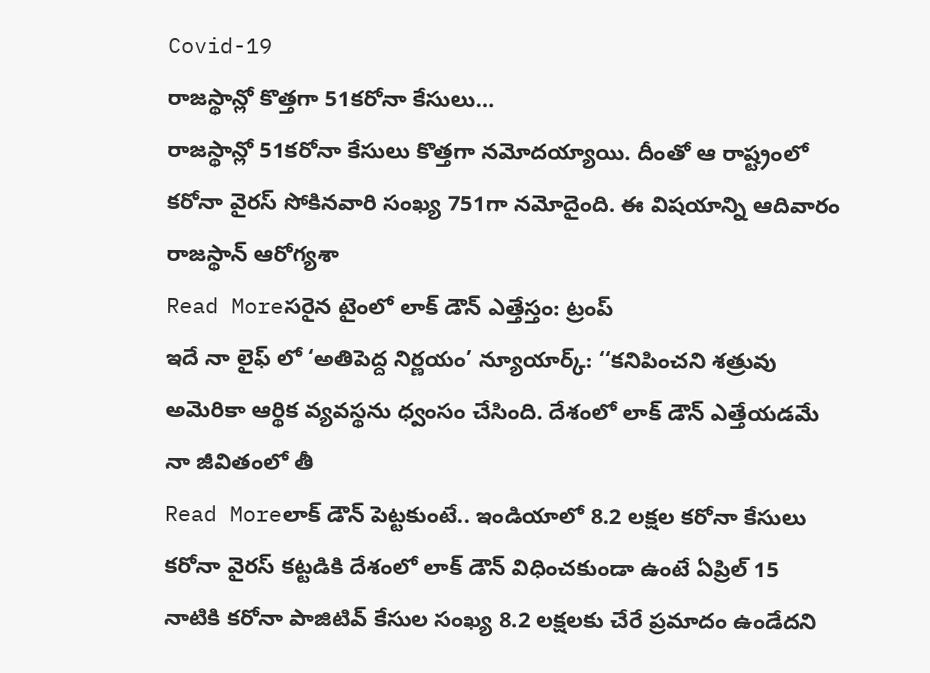Covid-19
రాజస్థాన్లో కొత్తగా 51కరోనా కేసులు…
రాజస్థాన్లో 51కరోనా కేసులు కొత్తగా నమోదయ్యాయి. దీంతో ఆ రాష్ట్రంలో కరోనా వైరస్ సోకినవారి సంఖ్య 751గా నమోదైంది. ఈ విషయాన్ని ఆదివారం రాజస్థాన్ ఆరోగ్యశా
Read Moreసరైన టైంలో లాక్ డౌన్ ఎత్తేస్తం: ట్రంప్
ఇదే నా లైఫ్ లో ‘అతిపెద్ద నిర్ణయం’ న్యూయార్క్: ‘‘కనిపించని శత్రువు అమెరికా ఆర్థిక వ్యవస్థను ధ్వంసం చేసింది. దేశంలో లాక్ డౌన్ ఎత్తేయడమే నా జీవితంలో తీ
Read Moreలాక్ డౌన్ పెట్టకుంటే.. ఇండియాలో 8.2 లక్షల కరోనా కేసులు
కరోనా వైరస్ కట్టడికి దేశంలో లాక్ డౌన్ విధించకుండా ఉంటే ఏప్రిల్ 15 నాటికి కరోనా పాజిటివ్ కేసుల సంఖ్య 8.2 లక్షలకు చేరే ప్రమాదం ఉండేదని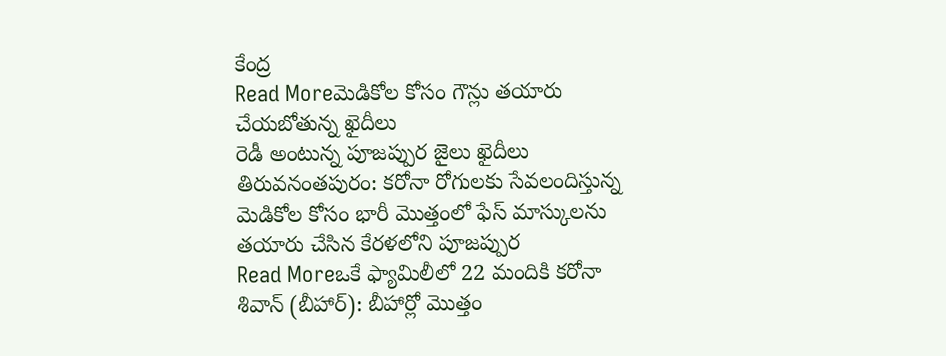కేంద్ర
Read Moreమెడికోల కోసం గౌన్లు తయారు చేయబోతున్న ఖైదీలు
రెడీ అంటున్న పూజప్పుర జైలు ఖైదీలు తిరువనంతపురం: కరోనా రోగులకు సేవలందిస్తున్న మెడికోల కోసం భారీ మొత్తంలో ఫేస్ మాస్కులను తయారు చేసిన కేరళలోని పూజప్పుర
Read Moreఒకే ఫ్యామిలీలో 22 మందికి కరోనా
శివాన్ (బీహార్): బీహార్లో మొత్తం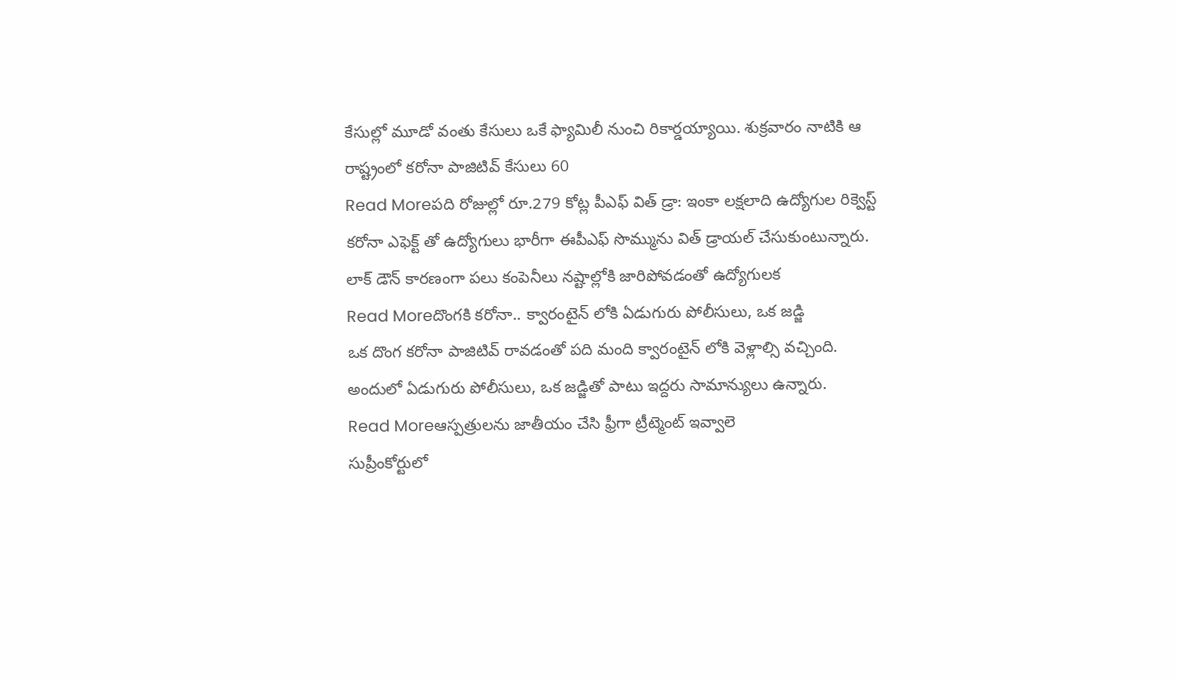కేసుల్లో మూడో వంతు కేసులు ఒకే ఫ్యామిలీ నుంచి రికార్డయ్యాయి. శుక్రవారం నాటికి ఆ రాష్ట్రంలో కరోనా పాజిటివ్ కేసులు 60
Read Moreపది రోజుల్లో రూ.279 కోట్ల పీఎఫ్ విత్ డ్రా: ఇంకా లక్షలాది ఉద్యోగుల రిక్వెస్ట్
కరోనా ఎఫెక్ట్ తో ఉద్యోగులు భారీగా ఈపీఎఫ్ సొమ్మును విత్ డ్రాయల్ చేసుకుంటున్నారు. లాక్ డౌన్ కారణంగా పలు కంపెనీలు నష్టాల్లోకి జారిపోవడంతో ఉద్యోగులక
Read Moreదొంగకి కరోనా.. క్వారంటైన్ లోకి ఏడుగురు పోలీసులు, ఒక జడ్జి
ఒక దొంగ కరోనా పాజిటివ్ రావడంతో పది మంది క్వారంటైన్ లోకి వెళ్లాల్సి వచ్చింది. అందులో ఏడుగురు పోలీసులు, ఒక జడ్జితో పాటు ఇద్దరు సామాన్యులు ఉన్నారు.
Read Moreఆస్పత్రులను జాతీయం చేసి ఫ్రీగా ట్రీట్మెంట్ ఇవ్వాలె
సుప్రీంకోర్టులో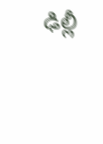ఢిల్లీ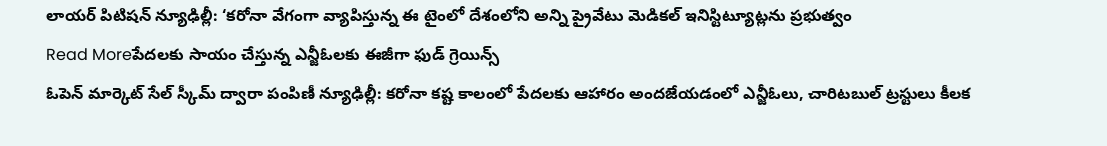లాయర్ పిటిషన్ న్యూఢిల్లీ: ‘కరోనా వేగంగా వ్యాపిస్తున్న ఈ టైంలో దేశంలోని అన్ని ప్రైవేటు మెడికల్ ఇనిస్టిట్యూట్లను ప్రభుత్వం
Read Moreపేదలకు సాయం చేస్తున్న ఎన్జీఓలకు ఈజీగా ఫుడ్ గ్రెయిన్స్
ఓపెన్ మార్కెట్ సేల్ స్కీమ్ ద్వారా పంపిణీ న్యూఢిల్లీ: కరోనా కష్ట కాలంలో పేదలకు ఆహారం అందజేయడంలో ఎన్జీఓలు, చారిటబుల్ ట్రస్టులు కీలక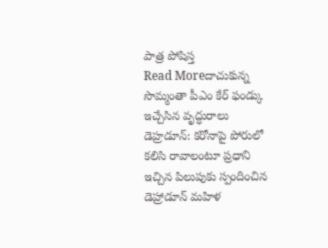పాత్ర పోషిస్త
Read Moreదాచుకున్న సొమ్మంతా పీఎం కేర్ ఫండ్కు ఇచ్చేసిన వృద్ధురాలు
డెహ్రడూన్: కరోనాపై పోరులో కలిసి రావాలంటూ ప్రధాని ఇచ్చిన పిలుపుకు స్పందించిన డెహ్రాడూన్ మహిళ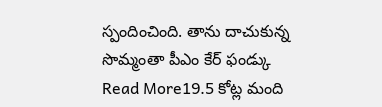స్పందించింది. తాను దాచుకున్న సొమ్మంతా పీఎం కేర్ ఫండ్కు
Read More19.5 కోట్ల మంది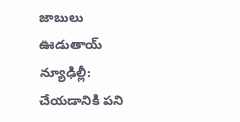జాబులు ఊడుతాయ్
న్యూఢిల్లీ: చేయడానికి పని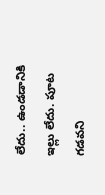లేదు.. ఉండడానికి ఇల్లు లేదు. పూట గడవని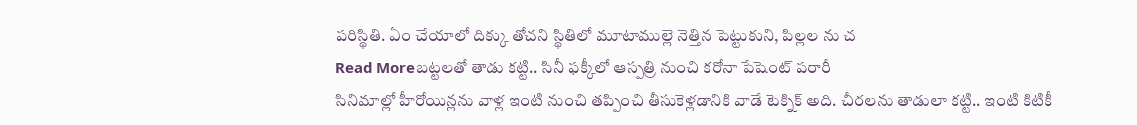పరిస్థితి. ఏం చేయాలో దిక్కు తోచని స్థితిలో మూటాముల్లె నెత్తిన పెట్టుకుని, పిల్లల ను చ
Read Moreబట్టలతో తాడు కట్టి.. సినీ ఫక్కీలో ఆస్పత్రి నుంచి కరోనా పేషెంట్ పరారీ
సినిమాల్లో హీరోయిన్లను వాళ్ల ఇంటి నుంచి తప్పించి తీసుకెళ్లడానికి వాడే టెక్నిక్ అది. చీరలను తాడులా కట్టి.. ఇంటి కిటికీ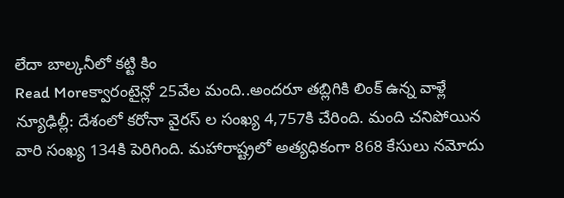లేదా బాల్కనీలో కట్టి కిం
Read Moreక్వారంటైన్లో 25వేల మంది..అందరూ తబ్లిగికి లింక్ ఉన్న వాళ్లే
న్యూఢిల్లీ: దేశంలో కరోనా వైరస్ ల సంఖ్య 4,757కి చేరింది. మంది చనిపోయిన వారి సంఖ్య 134కి పెరిగింది. మహారాష్ట్రలో అత్యధికంగా 868 కేసులు నమోదు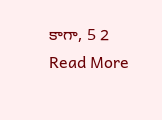కాగా, 5 2
Read More